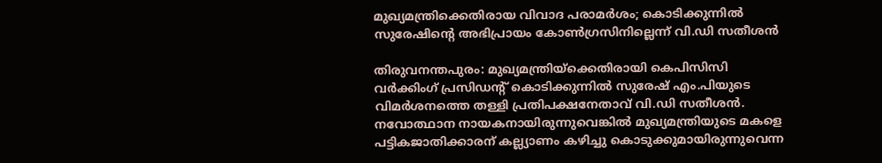മുഖ്യമന്ത്രിക്കെതിരായ വിവാദ പരാമര്‍ശം; കൊടിക്കുന്നില്‍ സുരേഷിന്റെ അഭിപ്രായം കോണ്‍ഗ്രസിനില്ലെന്ന് വി.ഡി സതീശന്‍

തിരുവനന്തപുരം: മുഖ്യമന്ത്രിയ്ക്കെതിരായി കെപിസിസി വര്‍ക്കിംഗ് പ്രസിഡന്റ് കൊടിക്കുന്നില്‍ സുരേഷ് എം.പിയുടെ വിമര്‍ശനത്തെ തള്ളി പ്രതിപക്ഷനേതാവ് വി.ഡി സതീശന്‍. നവോത്ഥാന നായകനായിരുന്നുവെങ്കില്‍ മുഖ്യമന്ത്രിയുടെ മകളെ പട്ടികജാതിക്കാരന് കല്ല്യാണം കഴിച്ചു കൊടുക്കുമായിരുന്നുവെന്ന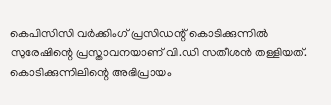കെപിസിസി വര്‍ക്കിംഗ് പ്രസിഡന്റ് കൊടിക്കുന്നില്‍ സുരേഷിന്റെ പ്രസ്താവനയാണ് വി.ഡി സതീശന്‍ തള്ളിയത്. കൊടിക്കുന്നിലിന്റെ അഭിപ്രായം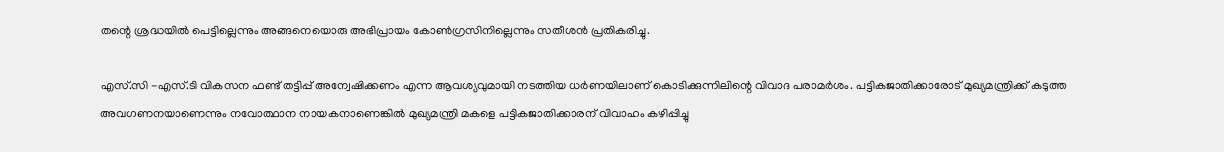തന്റെ ശ്രദ്ധയില്‍ പെട്ടില്ലെന്നും അങ്ങനെയൊരു അഭിപ്രായം കോണ്‍ഗ്രസിനില്ലെന്നും സതീശന്‍ പ്രതികരിച്ചു.

എസ്.സി -എസ്.ടി വികസന ഫണ്ട് തട്ടിപ്പ് അന്വേഷിക്കണം എന്ന ആവശ്യവുമായി നടത്തിയ ധര്‍ണയിലാണ് കൊടിക്കുന്നിലിന്റെ വിവാദ പരാമര്‍ശം. പട്ടികജാതിക്കാരോട് മുഖ്യമന്ത്രിക്ക് കടുത്ത അവഗണനയാണെന്നും നവോത്ഥാന നായകനാണെങ്കില്‍ മുഖ്യമന്ത്രി മകളെ പട്ടികജാതിക്കാരന് വിവാഹം കഴിപ്പിച്ചു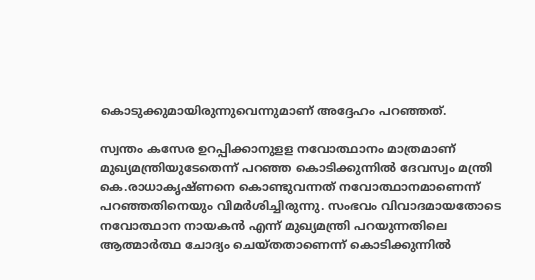കൊടുക്കുമായിരുന്നുവെന്നുമാണ് അദ്ദേഹം പറഞ്ഞത്.

സ്വന്തം കസേര ഉറപ്പിക്കാനുളള നവോത്ഥാനം മാത്രമാണ് മുഖ്യമന്ത്രിയുടേതെന്ന് പറഞ്ഞ കൊടിക്കുന്നില്‍ ദേവസ്വം മന്ത്രി കെ.രാധാകൃഷ്ണനെ കൊണ്ടുവന്നത് നവോത്ഥാനമാണെന്ന് പറഞ്ഞതിനെയും വിമര്‍ശിച്ചിരുന്നു. സംഭവം വിവാദമായതോടെ നവോത്ഥാന നായകന്‍ എന്ന് മുഖ്യമന്ത്രി പറയുന്നതിലെ ആത്മാര്‍ത്ഥ ചോദ്യം ചെയ്തതാണെന്ന് കൊടിക്കുന്നില്‍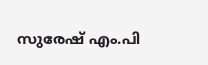സുരേഷ് എം.പി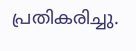പ്രതികരിച്ചു.